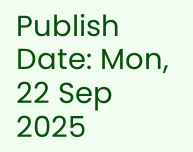Publish Date: Mon, 22 Sep 2025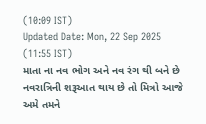(10:09 IST)
Updated Date: Mon, 22 Sep 2025 (11:55 IST)
માતા ના નવ ભોગ અને નવ રંગ થી બને છે નવરાત્રિની શરૂઆત થાય છે તો મિત્રો આજે અમે તમને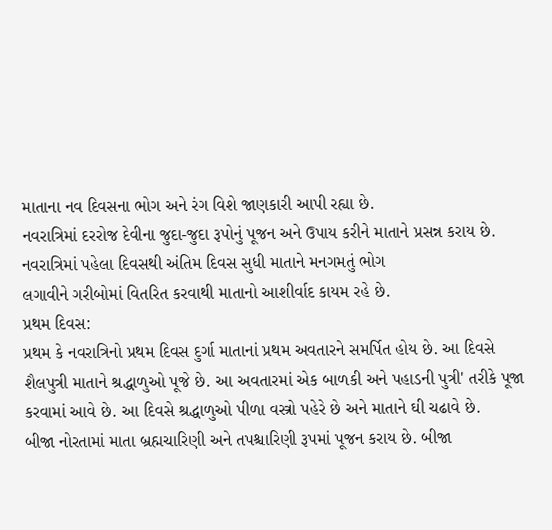માતાના નવ દિવસના ભોગ અને રંગ વિશે જાણકારી આપી રહ્યા છે.
નવરાત્રિમાં દરરોજ દેવીના જુદા-જુદા રૂપોનું પૂજન અને ઉપાય કરીને માતાને પ્રસન્ન કરાય છે. નવરાત્રિમાં પહેલા દિવસથી અંતિમ દિવસ સુધી માતાને મનગમતું ભોગ
લગાવીને ગરીબોમાં વિતરિત કરવાથી માતાનો આશીર્વાદ કાયમ રહે છે.
પ્રથમ દિવસ:
પ્રથમ કે નવરાત્રિનો પ્રથમ દિવસ દુર્ગા માતાનાં પ્રથમ અવતારને સમર્પિત હોય છે. આ દિવસે શૈલપુત્રી માતાને શ્રદ્ધાળુઓ પૂજે છે. આ અવતારમાં એક બાળકી અને પહાડની પુત્રી' તરીકે પૂજા કરવામાં આવે છે. આ દિવસે શ્રદ્ધાળુઓ પીળા વસ્ત્રો પહેરે છે અને માતાને ઘી ચઢાવે છે.
બીજા નોરતામાં માતા બ્રહ્મચારિણી અને તપશ્ચારિણી રૂપમાં પૂજન કરાય છે. બીજા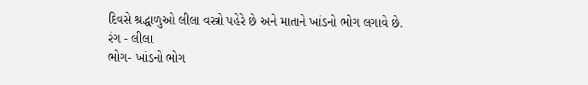દિવસે શ્રદ્ધાળુઓ લીલા વસ્ત્રો પહેરે છે અને માતાને ખાંડનો ભોગ લગાવે છે.
રંગ - લીલા
ભોગ- ખાંડનો ભોગ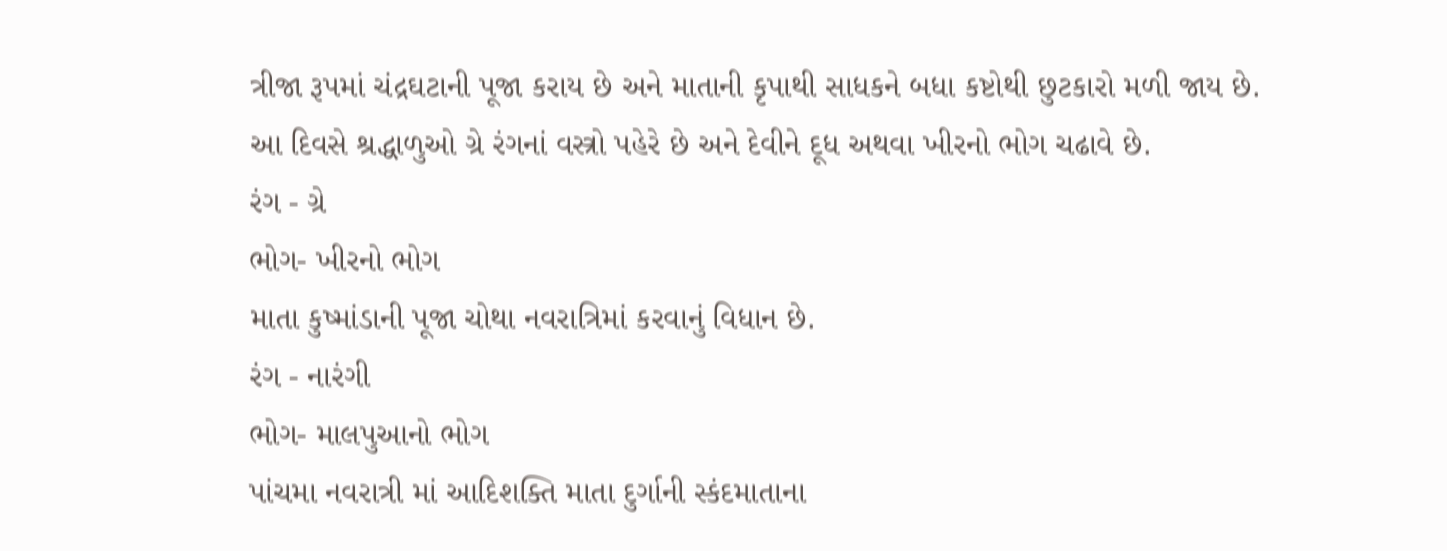ત્રીજા રૂપમાં ચંદ્રઘટાની પૂજા કરાય છે અને માતાની કૃપાથી સાધકને બધા કષ્ટોથી છુટકારો મળી જાય છે.
આ દિવસે શ્રદ્ધાળુઓ ગ્રે રંગનાં વસ્ત્રો પહેરે છે અને દેવીને દૂધ અથવા ખીરનો ભોગ ચઢાવે છે.
રંગ - ગ્રે
ભોગ- ખીરનો ભોગ
માતા કુષ્માંડાની પૂજા ચોથા નવરાત્રિમાં કરવાનું વિધાન છે.
રંગ - નારંગી
ભોગ- માલપુઆનો ભોગ
પાંચમા નવરાત્રી માં આદિશક્તિ માતા દુર્ગાની સ્કંદમાતાના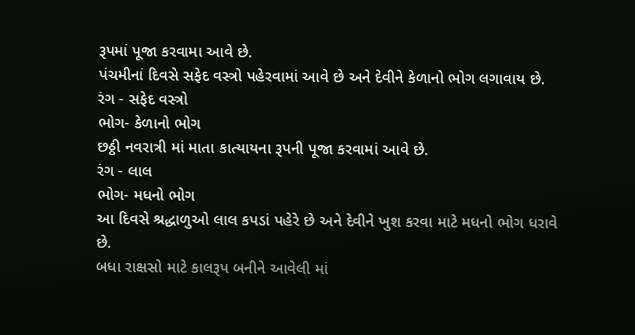રૂપમાં પૂજા કરવામા આવે છે.
પંચમીનાં દિવસે સફેદ વસ્ત્રો પહેરવામાં આવે છે અને દેવીને કેળાનો ભોગ લગાવાય છે.
રંગ - સફેદ વસ્ત્રો
ભોગ- કેળાનો ભોગ
છઠ્ઠી નવરાત્રી માં માતા કાત્યાયના રૂપની પૂજા કરવામાં આવે છે.
રંગ - લાલ
ભોગ- મધનો ભોગ
આ દિવસે શ્રદ્ધાળુઓ લાલ કપડાં પહેરે છે અને દેવીને ખુશ કરવા માટે મધનો ભોગ ધરાવે છે.
બધા રાક્ષસો માટે કાલરૂપ બનીને આવેલી માં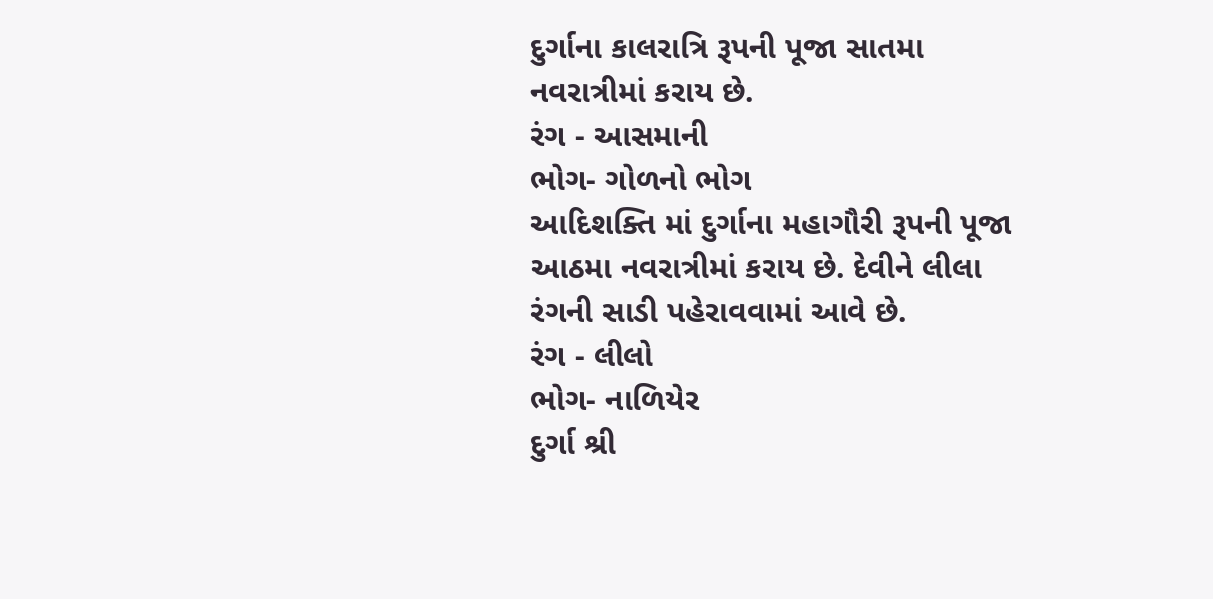દુર્ગાના કાલરાત્રિ રૂપની પૂજા સાતમા નવરાત્રીમાં કરાય છે.
રંગ - આસમાની
ભોગ- ગોળનો ભોગ
આદિશક્તિ માં દુર્ગાના મહાગૌરી રૂપની પૂજા આઠમા નવરાત્રીમાં કરાય છે. દેવીને લીલા રંગની સાડી પહેરાવવામાં આવે છે.
રંગ - લીલો
ભોગ- નાળિયેર
દુર્ગા શ્રી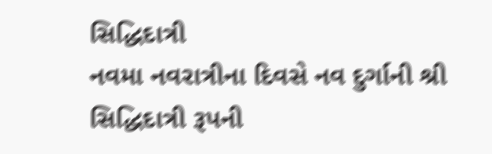સિદ્ધિદાત્રી
નવમા નવરાત્રીના દિવસે નવ દુર્ગાની શ્રી સિદ્ધિદાત્રી રૂપની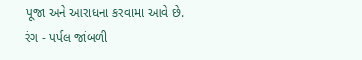પૂજા અને આરાધના કરવામા આવે છે.
રંગ - પર્પલ જાંબળી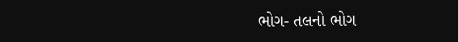ભોગ- તલનો ભોગ